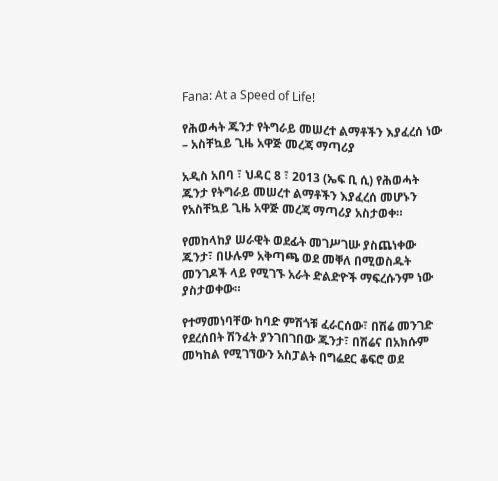Fana: At a Speed of Life!

የሕወሓት ጁንታ የትግራይ መሠረተ ልማቶችን እያፈረሰ ነው – አስቸኳይ ጊዜ አዋጅ መረጃ ማጣሪያ

አዲስ አበባ ፣ ህዳር 8 ፣ 2013 (ኤፍ ቢ ሲ) የሕወሓት ጁንታ የትግራይ መሠረተ ልማቶችን እያፈረሰ መሆኑን የአስቸኳይ ጊዜ አዋጅ መረጃ ማጣሪያ አስታወቀ።

የመከላከያ ሠራዊት ወደፊት መገሥገሡ ያስጨነቀው ጁንታ፣ በሁሉም አቅጣጫ ወደ መቐለ በሚወስዱት መንገዶች ላይ የሚገኙ አራት ድልድዮች ማፍረሱንም ነው ያስታወቀው።

የተማመነባቸው ከባድ ምሽጎቹ ፈራርሰው፣ በሽሬ መንገድ የደረሰበት ሽንፈት ያንገበገበው ጁንታ፣ በሽሬና በአክሱም መካከል የሚገኘውን አስፓልት በግሬደር ቆፍሮ ወደ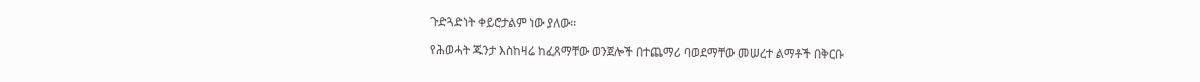ጉድጓድነት ቀይሮታልም ነው ያለው።

የሕወሓት ጁንታ እስከዛሬ ከፈጸማቸው ወንጀሎች በተጨማሪ ባወደማቸው መሠረተ ልማቶች በቅርቡ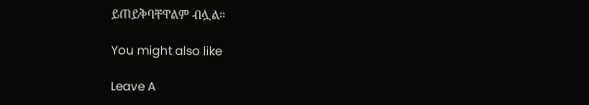ይጠይቅባቸዋልም ብሏል።

You might also like

Leave A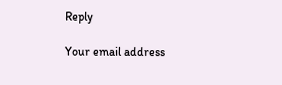Reply

Your email address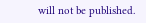will not be published.